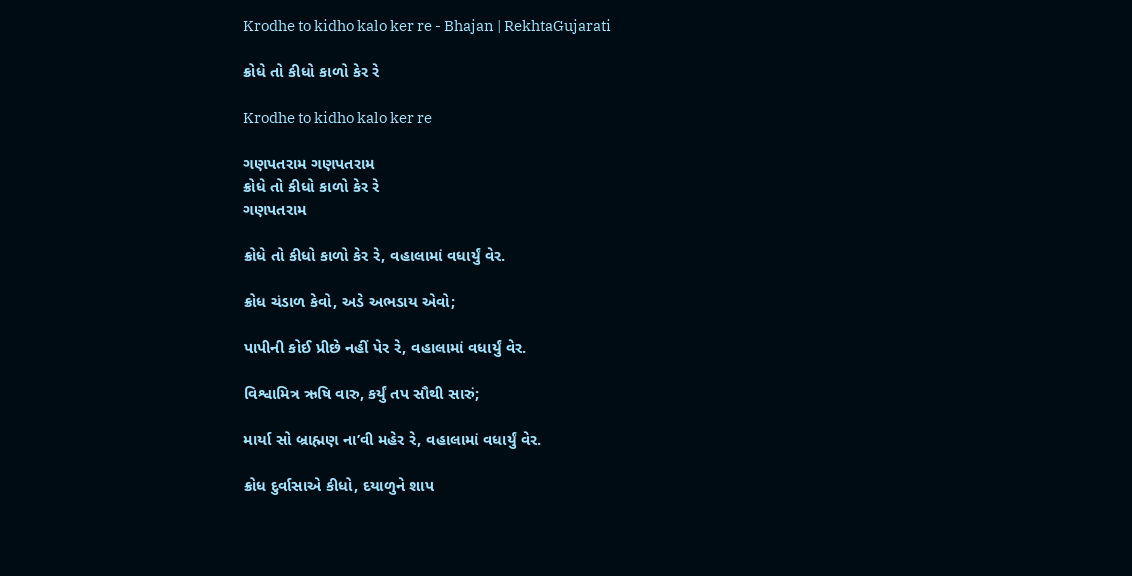Krodhe to kidho kalo ker re - Bhajan | RekhtaGujarati

ક્રોધે તો કીધો કાળો કેર રે

Krodhe to kidho kalo ker re

ગણપતરામ ગણપતરામ
ક્રોધે તો કીધો કાળો કેર રે
ગણપતરામ

ક્રોધે તો કીધો કાળો કેર રે, વહાલામાં વધાર્યું વેર.

ક્રોધ ચંડાળ કેવો, અડે અભડાય એવો;

પાપીની કોઈ પ્રીછે નહીં પેર રે, વહાલામાં વધાર્યું વેર.

વિશ્વામિત્ર ઋષિ વારુ, કર્યું તપ સૌથી સારું;

માર્યા સો બ્રાહ્મણ ના’વી મહેર રે, વહાલામાં વધાર્યું વેર.

ક્રોધ દુર્વાસાએ કીધો, દયાળુને શાપ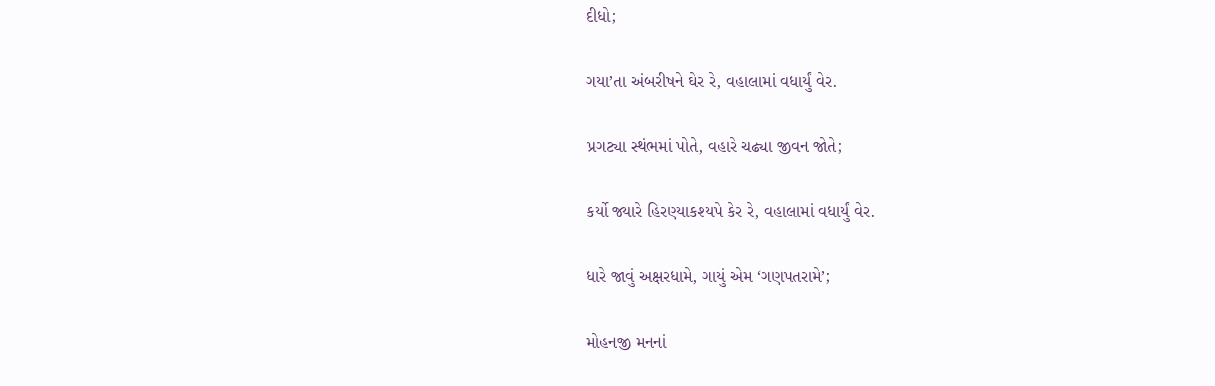દીધો;

ગયા’તા અંબરીષને ઘેર રે, વહાલામાં વધાર્યું વેર.

પ્રગટ્યા સ્થંભમાં પોતે, વહારે ચઢ્યા જીવન જોતે;

કર્યો જ્યારે હિરણ્યાકશ્યપે કેર રે, વહાલામાં વધાર્યું વેર.

ધારે જાવું અક્ષરધામે, ગાયું એમ ‘ગણપતરામે’;

મોહનજી મનનાં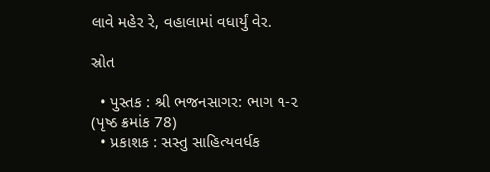લાવે મહેર રે, વહાલામાં વધાર્યું વેર.

સ્રોત

  • પુસ્તક : શ્રી ભજનસાગર: ભાગ ૧-૨ (પૃષ્ઠ ક્રમાંક 78)
  • પ્રકાશક : સસ્તુ સાહિત્યવર્ધક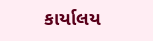કાર્યાલય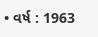• વર્ષ : 1963